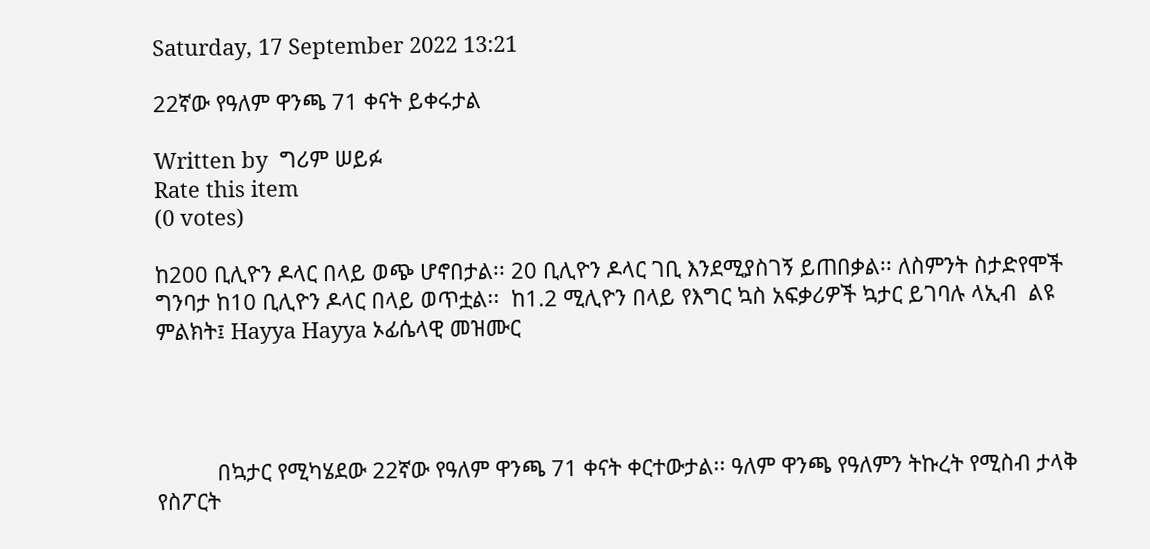Saturday, 17 September 2022 13:21

22ኛው የዓለም ዋንጫ 71 ቀናት ይቀሩታል

Written by  ግሪም ሠይፉ
Rate this item
(0 votes)

ከ200 ቢሊዮን ዶላር በላይ ወጭ ሆኖበታል፡፡ 20 ቢሊዮን ዶላር ገቢ እንደሚያስገኝ ይጠበቃል፡፡ ለስምንት ስታድየሞች ግንባታ ከ10 ቢሊዮን ዶላር በላይ ወጥቷል፡፡  ከ1.2 ሚሊዮን በላይ የእግር ኳስ አፍቃሪዎች ኳታር ይገባሉ ላኢብ  ልዩ ምልክት፤ Hayya Hayya ኦፊሴላዊ መዝሙር




          በኳታር የሚካሄደው 22ኛው የዓለም ዋንጫ 71 ቀናት ቀርተውታል፡፡ ዓለም ዋንጫ የዓለምን ትኩረት የሚስብ ታላቅ የስፖርት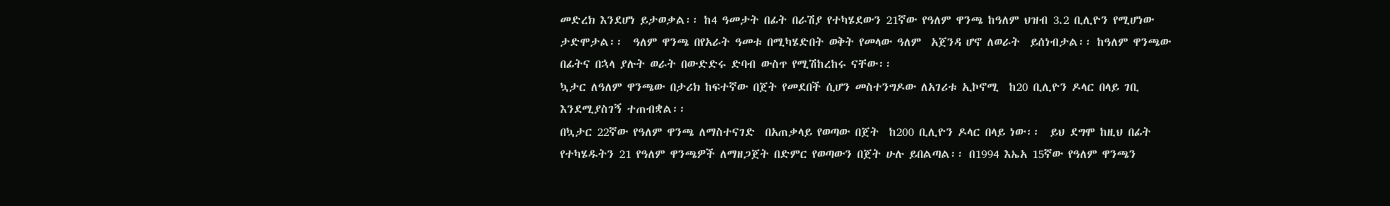መድረክ እንደሆነ ይታወቃል፡፡ ከ4 ዓመታት በፊት በራሽያ የተካሄደውን 21ኛው የዓለም ዋንጫ ከዓለም ህዝብ 3.2 ቢሊዮን የሚሆነው ታድሞታል፡፡  ዓለም ዋንጫ በየአራት ዓመቱ በሚካሄድበት ወቅት የመላው ዓለም  አጀንዳ ሆኖ ለወራት  ይሰነብታል፡፡ ከዓለም ዋንጫው በፊትና በኋላ ያሉት ወራት በውድድሩ ድባብ ውስጥ የሚሽከረከሩ ናቸው፡፡
ኳታር ለዓለም ዋንጫው በታሪክ ከፍተኛው በጀት የመደበች ሲሆን መስተንግዶው ለአገሪቱ ኢኮኖሚ  ከ20 ቢሊዮን ዶላር በላይ ገቢ እንደሚያስገኝ ተጠብቋል፡፡
በኳታር 22ኛው የዓለም ዋንጫ ለማስተናገድ  በአጠቃላይ የወጣው በጀት  ከ200 ቢሊዮን ዶላር በላይ ነው፡፡  ይህ ደግሞ ከዚህ በፊት የተካሄዱትን 21 የዓለም ዋንጫዎች ለማዘጋጀት በድምር የወጣውን በጀት ሁሉ ይበልጣል፡፡ በ1994 እኤአ 15ኛው የዓለም ዋንጫን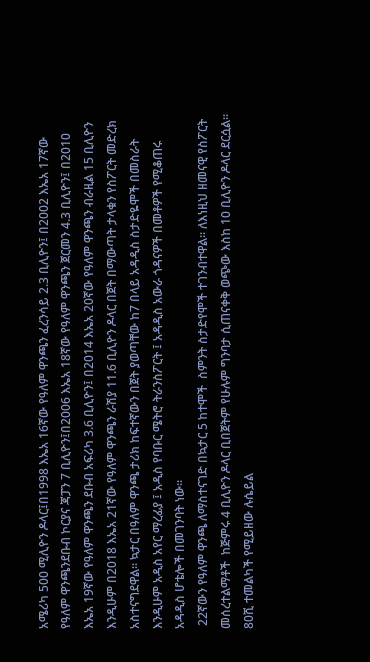አሜሪካ 500 ሚሊዮን ዶላር፤በ1998 እኤአ 16ኛው የዓለም ዋንጫን ፈረንሳይ 2.3 ቢሊዮን፤ በ2002 እኤአ 17ኛው የዓለም ዋንጫንደቡብ ኮርያና ጃፓን 7 ቢሊዮን፤በ2006 እኤአ 18ኛው የዓለም ዋንጫን ጀርመን 4.3 ቢሊዮን፤ በ2010 እኤአ 19ኛው የዓለም ዋንጫን ደቡብ አፍሪካ 3.6 ቢሊዮን፤ በ2014 እኤአ 20ኛው የዓለም ዋንጫን ብራዚል 15 ቢሊዮን እንዲሁም በ2018 እኤአ 21ኛው የዓለም ዋንጫን ራሽያ 11.6 ቢሊዮን ዶላር በጀት በማውጣት ታላቁን የስፖርት መድረክ አስተናግደዋል፡፡ ኳታር በዓለም ዋንጫ ታሪክ ከፍተኛውን በጀት ያወጣቸው ከ7 በላይ አዳዲስ ስታድዬሞች በመስራት እንዲሁም አዲስ አየር ማረፊያ ፤ አዲስ የባቡር ሜትሮ ትራንስፖርት ፤ አዳዲስ አውራ ጎዳናዎች በመቶዎች የሚቆጠሩ አዳዲስ ሆቴሎች በመገንባት ነው፡፡
 22ኛውን የዓለም ዋንጫ ለማስተናገድ በኳታር 5 ከተሞች  ስምንት ስታድየሞች ተገንብተዋል፡፡ ለእነዚህ ዘመናዊ የስፖርት መሰረተልማቶች  ከጅምሩ 4 ቢሊዮን ዶላር ቢበጀትም የሁሉም ግንባታ ሲጠናቀቅ ወጭው እስከ 10 ቢሊዮን ዶላር ደርሷል፡፡  80ሺ ተመልካች የሚይዘው ሉሴይል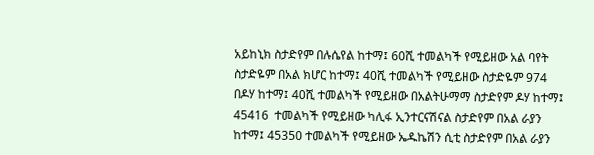አይከኒክ ስታድየም በሉሴየል ከተማ፤ 60ሺ ተመልካች የሚይዘው አል ባየት ስታድዬም በአል ክሆር ከተማ፤ 40ሺ ተመልካች የሚይዘው ስታድዬም 974 በዶሃ ከተማ፤ 40ሺ ተመልካች የሚይዘው በአልትሁማማ ስታድየም ዶሃ ከተማ፤ 45416  ተመልካች የሚይዘው ካሊፋ ኢንተርናሽናል ስታድየም በአል ራያን ከተማ፤ 45350 ተመልካች የሚይዘው ኤዱኬሽን ሲቲ ስታድየም በአል ራያን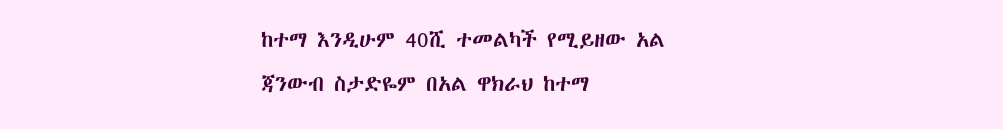ከተማ እንዲሁም 40ሺ ተመልካች የሚይዘው አል ጃንውብ ስታድዬም በአል ዋክራህ ከተማ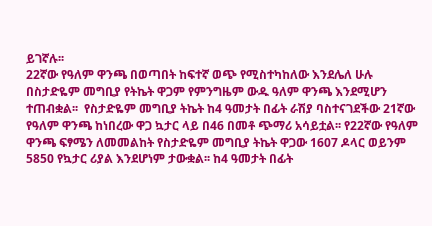ይገኛሉ፡፡
22ኛው የዓለም ዋንጫ በወጣበት ከፍተኛ ወጭ የሚስተካከለው እንደሌለ ሁሉ በስታድዬም መግቢያ የትኬት ዋጋም የምንግዜም ውዱ ዓለም ዋንጫ እንደሚሆን ተጠብቋል፡፡  የስታድዬም መግቢያ ትኬት ከ4 ዓመታት በፊት ራሽያ ባስተናገደችው 21ኛው የዓለም ዋንጫ ከነበረው ዋጋ ኳታር ላይ በ46 በመቶ ጭማሪ አሳይቷል፡፡ የ22ኛው የዓለም ዋንጫ ፍፃሜን ለመመልከት የስታድዬም መግቢያ ትኬት ዋጋው 1607 ዶላር ወይንም 5850 የኳታር ሪያል እንደሆነም ታውቋል፡፡ ከ4 ዓመታት በፊት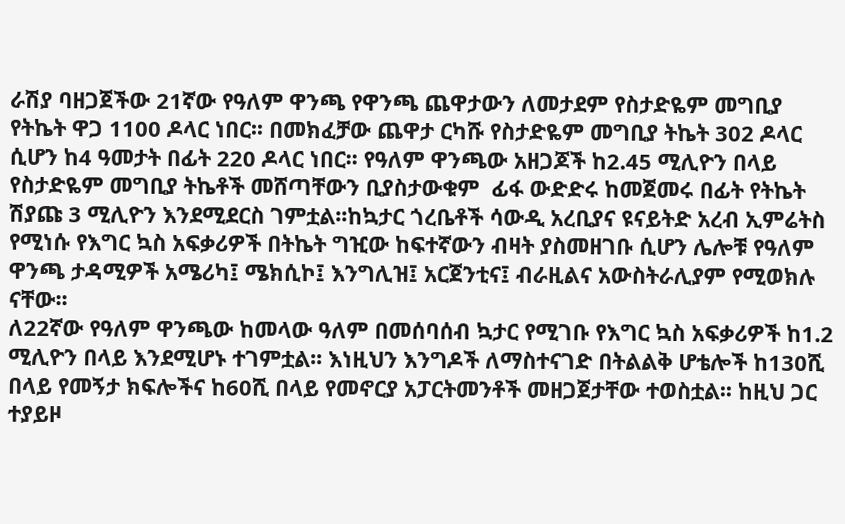ራሽያ ባዘጋጀችው 21ኛው የዓለም ዋንጫ የዋንጫ ጨዋታውን ለመታደም የስታድዬም መግቢያ የትኬት ዋጋ 1100 ዶላር ነበር፡፡ በመክፈቻው ጨዋታ ርካሹ የስታድዬም መግቢያ ትኬት 302 ዶላር ሲሆን ከ4 ዓመታት በፊት 220 ዶላር ነበር፡፡ የዓለም ዋንጫው አዘጋጆች ከ2.45 ሚሊዮን በላይ የስታድዬም መግቢያ ትኬቶች መሸጣቸውን ቢያስታውቁም  ፊፋ ውድድሩ ከመጀመሩ በፊት የትኬት ሽያጩ 3 ሚሊዮን እንደሚደርስ ገምቷል፡፡ከኳታር ጎረቤቶች ሳውዲ አረቢያና ዩናይትድ አረብ ኢምሬትስ የሚነሱ የእግር ኳስ አፍቃሪዎች በትኬት ግዢው ከፍተኛውን ብዛት ያስመዘገቡ ሲሆን ሌሎቹ የዓለም ዋንጫ ታዳሚዎች አሜሪካ፤ ሜክሲኮ፤ እንግሊዝ፤ አርጀንቲና፤ ብራዚልና አውስትራሊያም የሚወክሉ ናቸው፡፡
ለ22ኛው የዓለም ዋንጫው ከመላው ዓለም በመሰባሰብ ኳታር የሚገቡ የእግር ኳስ አፍቃሪዎች ከ1.2 ሚሊዮን በላይ እንደሚሆኑ ተገምቷል፡፡ እነዚህን እንግዶች ለማስተናገድ በትልልቅ ሆቴሎች ከ130ሺ በላይ የመኝታ ክፍሎችና ከ60ሺ በላይ የመኖርያ አፓርትመንቶች መዘጋጀታቸው ተወስቷል፡፡ ከዚህ ጋር ተያይዞ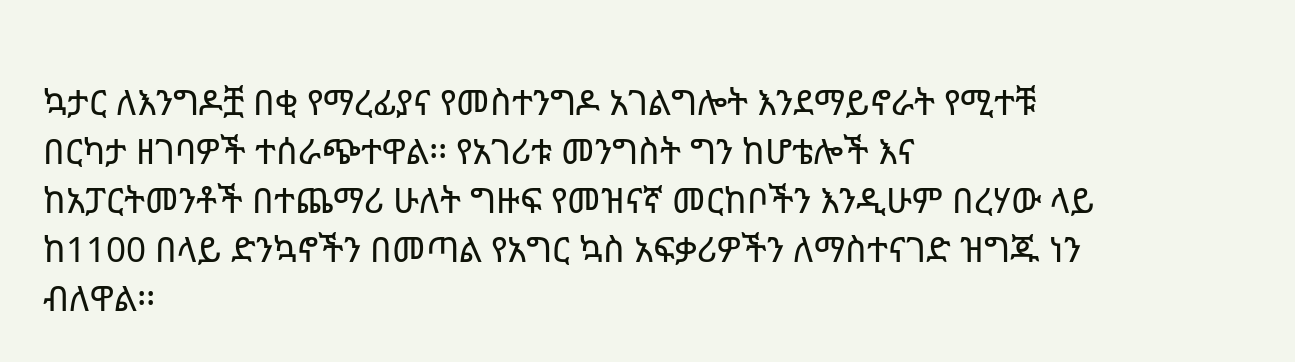ኳታር ለእንግዶቿ በቂ የማረፊያና የመስተንግዶ አገልግሎት እንደማይኖራት የሚተቹ በርካታ ዘገባዎች ተሰራጭተዋል፡፡ የአገሪቱ መንግስት ግን ከሆቴሎች እና ከአፓርትመንቶች በተጨማሪ ሁለት ግዙፍ የመዝናኛ መርከቦችን እንዲሁም በረሃው ላይ ከ1100 በላይ ድንኳኖችን በመጣል የአግር ኳስ አፍቃሪዎችን ለማስተናገድ ዝግጁ ነን ብለዋል፡፡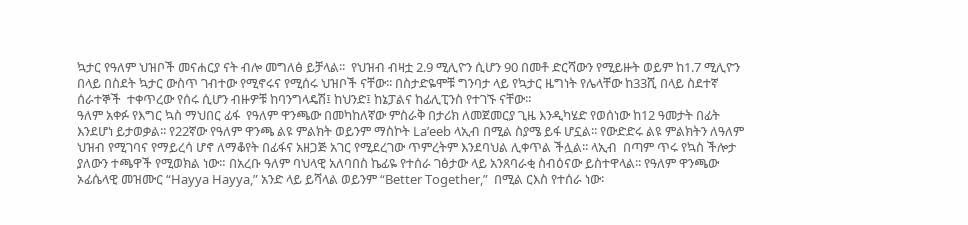ኳታር የዓለም ህዝቦች መናሐርያ ናት ብሎ መግለፅ ይቻላል፡፡  የህዝብ ብዛቷ 2.9 ሚሊዮን ሲሆን 90 በመቶ ድርሻውን የሚይዙት ወይም ከ1.7 ሚሊዮን በላይ በስደት ኳታር ውስጥ ገብተው የሚኖሩና የሚሰሩ ህዝቦች ናቸው፡፡ በስታድዬሞቹ ግንባታ ላይ የኳታር ዜግነት የሌላቸው ከ33ሺ በላይ ስደተኛ ሰራተኞች  ተቀጥረው የሰሩ ሲሆን ብዙዎቹ ከባንግላዴሽ፤ ከህንድ፤ ከኔፓልና ከፊሊፒንስ የተገኙ ናቸው፡፡
ዓለም አቀፉ የእግር ኳስ ማህበር ፊፋ  የዓለም ዋንጫው በመካከለኛው ምስራቅ በታሪክ ለመጀመርያ ጊዜ እንዲካሄድ የወሰነው ከ12 ዓመታት በፊት እንደሆነ ይታወቃል፡፡ የ22ኛው የዓለም ዋንጫ ልዩ ምልክት ወይንም ማስኮት La’eeb ላኢብ በሚል ስያሜ ይፋ ሆኗል፡፡ የውድድሩ ልዩ ምልክትን ለዓለም ህዝብ የሚገባና የማይረሳ ሆኖ ለማቆየት በፊፋና አዘጋጅ አገር የሚደረገው ጥምረትም እንደባህል ሊቀጥል ችሏል፡፡ ላኢብ  በጣም ጥሩ የኳስ ችሎታ ያለውን ተጫዋች የሚወክል ነው። በአረቡ ዓለም ባህላዊ አለባበስ ኬፊዬ የተሰራ ገፅታው ላይ አንጸባራቂ ስብዕናው ይስተዋላል፡፡ የዓለም ዋንጫው ኦፊሴላዊ መዝሙር “Hayya Hayya,” አንድ ላይ ይሻላል ወይንም “Better Together,”  በሚል ርእስ የተሰራ ነው፡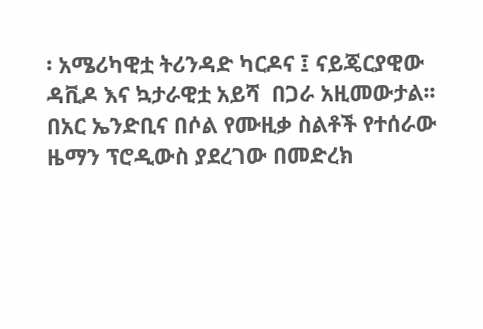፡ አሜሪካዊቷ ትሪንዳድ ካርዶና ፤ ናይጄርያዊው ዳቪዶ እና ኳታራዊቷ አይሻ  በጋራ አዚመውታል፡፡ በአር ኤንድቢና በሶል የሙዚቃ ስልቶች የተሰራው ዜማን ፕሮዲውስ ያደረገው በመድረክ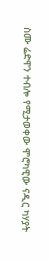ስሙ ሬድዋን ተብሎ የሚታወቀው ሞሮካዊው ናዲር ካሃያት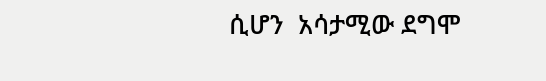ሲሆን  አሳታሚው ደግሞ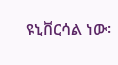ዩኒቨርሳል ነው፡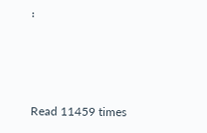፡



Read 11459 times